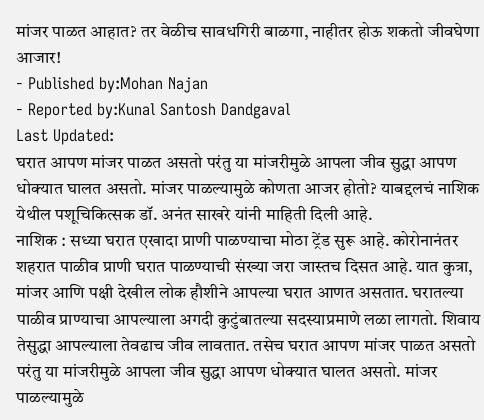मांजर पाळत आहात? तर वेळीच सावधगिरी बाळगा, नाहीतर होऊ शकतो जीवघेणा आजार!
- Published by:Mohan Najan
- Reported by:Kunal Santosh Dandgaval
Last Updated:
घरात आपण मांजर पाळत असतो परंतु या मांजरीमुळे आपला जीव सुद्धा आपण धोक्यात घालत असतो. मांजर पाळल्यामुळे कोणता आजर होतो? याबद्दलचं नाशिक येथील पशूचिकित्सक डॉ. अनंत साखरे यांनी माहिती दिली आहे.
नाशिक : सध्या घरात एखादा प्राणी पाळण्याचा मोठा ट्रेंड सुरू आहे. कोरोनानंतर शहरात पाळीव प्राणी घरात पाळण्याची संख्या जरा जास्तच दिसत आहे. यात कुत्रा, मांजर आणि पक्षी देखील लोक हौशीने आपल्या घरात आणत असतात. घरातल्या पाळीव प्राण्याचा आपल्याला अगदी कुटुंबातल्या सदस्याप्रमाणे लळा लागतो. शिवाय तेसुद्धा आपल्याला तेवढाच जीव लावतात. तसेच घरात आपण मांजर पाळत असतो परंतु या मांजरीमुळे आपला जीव सुद्धा आपण धोक्यात घालत असतो. मांजर पाळल्यामुळे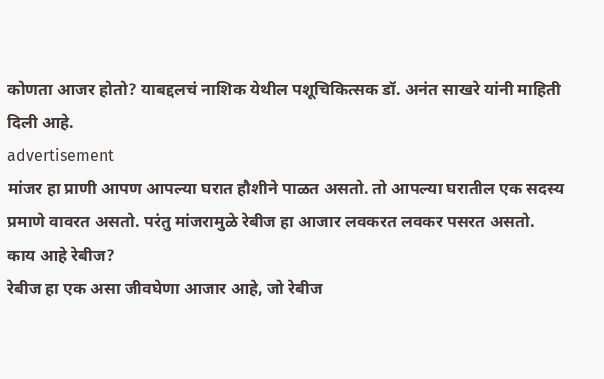कोणता आजर होतो? याबद्दलचं नाशिक येथील पशूचिकित्सक डॉ. अनंत साखरे यांनी माहिती दिली आहे.
advertisement
मांजर हा प्राणी आपण आपल्या घरात हौशीने पाळत असतो. तो आपल्या घरातील एक सदस्य प्रमाणे वावरत असतो. परंतु मांजरामुळे रेबीज हा आजार लवकरत लवकर पसरत असतो.
काय आहे रेबीज?
रेबीज हा एक असा जीवघेणा आजार आहे, जो रेबीज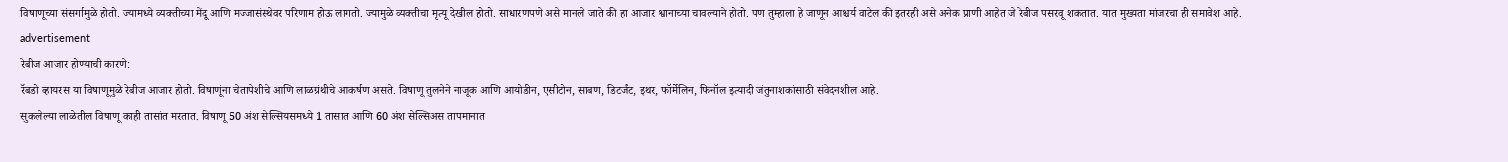विषाणूच्या संसर्गामुळे होतो. ज्यामध्ये व्यक्तीच्या मेंदू आणि मज्जासंस्थेवर परिणाम होऊ लागतो. ज्यामुळे व्यक्तीचा मृत्यू देखील होतो. साधारणपणे असे मानले जाते की हा आजार श्वानाच्या चावल्याने होतो. पण तुम्हाला हे जाणून आश्चर्य वाटेल की इतरही असे अनेक प्राणी आहेत जे रेबीज पसरवू शकतात. यात मुख्यता मांजरचा ही समावेश आहे.
advertisement
रेबीज आजार होण्याची कारणे:
रॅबडो व्हायरस या विषाणूमुळे रेबीज आजार होतो. विषाणूंना चेतापेशीचे आणि लाळग्रंथीचे आकर्षण असते. विषाणू तुलनेने नाजूक आणि आयोडीन, एसीटोन, साबण, डिटर्जंट, इथर, फॉर्मेलिन, फिनॉल इत्यादी जंतुनाशकांसाठी संवेदनशील आहे.
सुकलेल्या लाळेतील विषाणू काही तासांत मरतात. विषाणू 50 अंश सेल्सियसमध्ये 1 तासात आणि 60 अंश सेल्सिअस तापमानात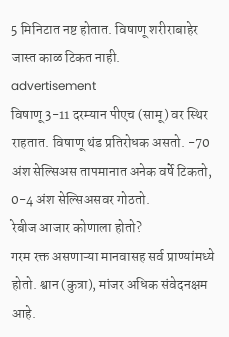5 मिनिटात नष्ट होतात. विषाणू शरीराबाहेर जास्त काळ टिकत नाही.
advertisement
विषाणू 3-11 दरम्यान पीएच (सामू) वर स्थिर राहतात. विषाणू थंड प्रतिरोधक असतो. -70 अंश सेल्सिअस तापमानात अनेक वर्षे टिकतो, 0-4 अंश सेल्सिअसवर गोठतो.
रेबीज आजार कोणाला होतो?
गरम रक्त असणाऱ्या मानवासह सर्व प्राण्यांमध्ये होतो. श्वान (कुत्रा), मांजर अधिक संवेदनक्षम आहे.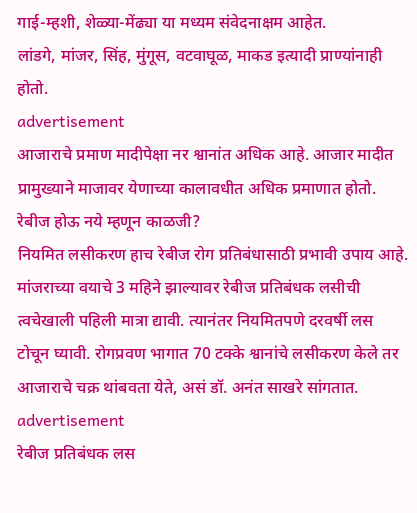गाई-म्हशी, शेळ्या-मेंढ्या या मध्यम संवेदनाक्षम आहेत.
लांडगे, मांजर, सिंह, मुंगूस, वटवाघूळ, माकड इत्यादी प्राण्यांनाही होतो.
advertisement
आजाराचे प्रमाण मादीपेक्षा नर श्वानांत अधिक आहे. आजार मादीत प्रामुख्याने माजावर येणाच्या कालावधीत अधिक प्रमाणात होतो.
रेबीज होऊ नये म्हणून काळजी?
नियमित लसीकरण हाच रेबीज रोग प्रतिबंधासाठी प्रभावी उपाय आहे. मांजराच्या वयाचे 3 महिने झाल्यावर रेबीज प्रतिबंधक लसीची त्वचेखाली पहिली मात्रा द्यावी. त्यानंतर नियमितपणे दरवर्षी लस टोचून घ्यावी. रोगप्रवण भागात 70 टक्के श्वानांचे लसीकरण केले तर आजाराचे चक्र थांबवता येते, असं डॉ. अनंत साखरे सांगतात.
advertisement
रेबीज प्रतिबंधक लस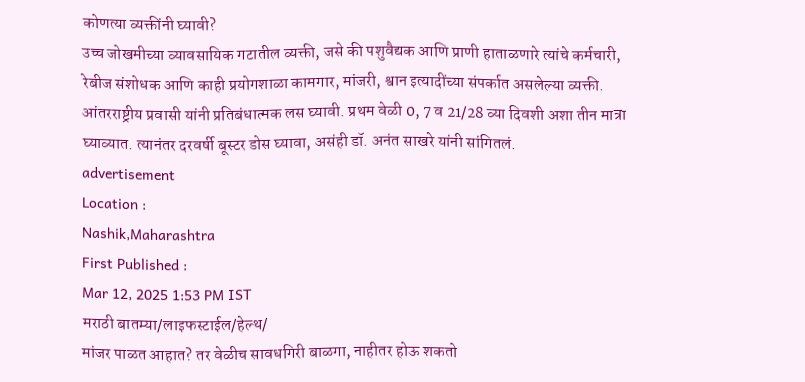कोणत्या व्यक्तींनी घ्यावी?
उच्च जोखमीच्या व्यावसायिक गटातील व्यक्ती, जसे की पशुवैद्यक आणि प्राणी हाताळणारे त्यांचे कर्मचारी, रेबीज संशोधक आणि काही प्रयोगशाळा कामगार, मांजरी, श्वान इत्यादींच्या संपर्कात असलेल्या व्यक्ती. आंतरराष्ट्रीय प्रवासी यांनी प्रतिबंधात्मक लस घ्यावी. प्रथम वेळी 0, 7 व 21/28 व्या दिवशी अशा तीन मात्रा घ्याव्यात. त्यानंतर दरवर्षी बूस्टर डोस घ्यावा, असंही डॉ. अनंत साखरे यांनी सांगितलं.
advertisement
Location :
Nashik,Maharashtra
First Published :
Mar 12, 2025 1:53 PM IST
मराठी बातम्या/लाइफस्टाईल/हेल्थ/
मांजर पाळत आहात? तर वेळीच सावधगिरी बाळगा, नाहीतर होऊ शकतो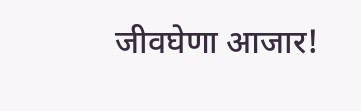जीवघेणा आजार!